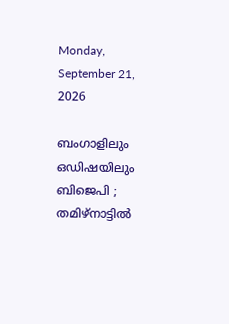Monday, September 21, 2026

ബംഗാളിലും ഒഡിഷയിലും ബിജെപി ; തമിഴ്‌നാട്ടില്‍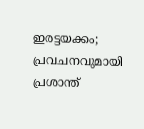ഇരട്ടയക്കം; പ്രവചനവുമായി പ്രശാന്ത്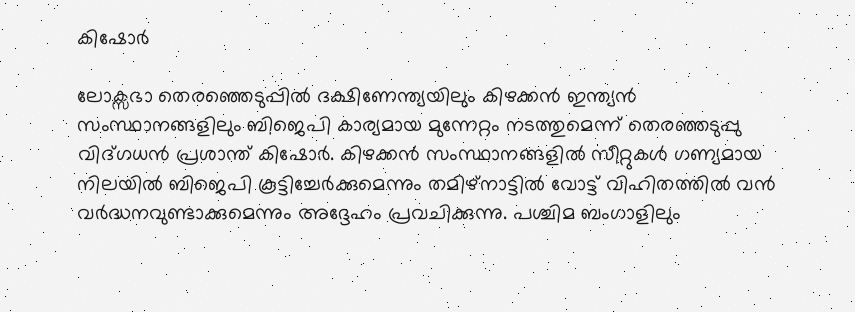കിഷോര്‍

ലോക്സഭാ തെരഞ്ഞെടുപ്പില്‍ ദക്ഷിണേന്ത്യയിലും കിഴക്കന്‍ ഇന്ത്യന്‍ സംസ്ഥാനങ്ങളിലും ബിജെപി കാര്യമായ മുന്നേറ്റം നടത്തുമെന്ന് തെരഞ്ഞടുപ്പു വിദ്ഗധന്‍ പ്രശാന്ത് കിഷോര്‍. കിഴക്കന്‍ സംസ്ഥാനങ്ങളില്‍ സീറ്റുകള്‍ ഗണ്യമായ നിലയില്‍ ബിജെപി കൂട്ടിച്ചേര്‍ക്കുമെന്നും തമിഴ്നാട്ടില്‍ വോട്ട് വിഹിതത്തില്‍ വന്‍ വര്‍ദ്ധനവുണ്ടാക്കുമെന്നും അദ്ദേഹം പ്രവചിക്കുന്നു. പശ്ചിമ ബംഗാളിലും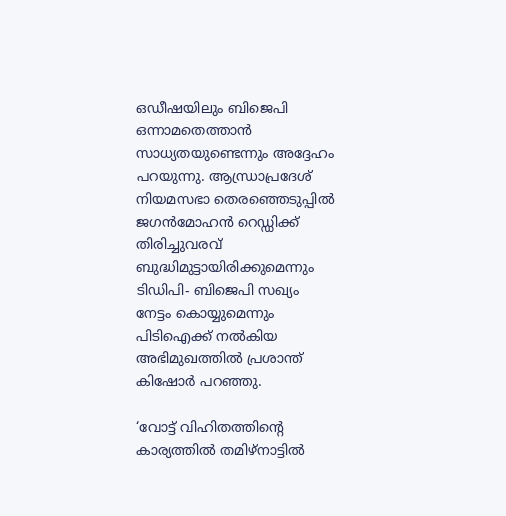ഒഡീഷയിലും ബിജെപി ഒന്നാമതെത്താന്‍ സാധ്യതയുണ്ടെന്നും അദ്ദേഹം പറയുന്നു. ആന്ധ്രാപ്രദേശ് നിയമസഭാ തെരഞ്ഞെടുപ്പില്‍ ജഗന്‍മോഹന്‍ റെഡ്ഡിക്ക് തിരിച്ചുവരവ് ബുദ്ധിമുട്ടായിരിക്കുമെന്നും ടിഡിപി- ബിജെപി സഖ്യം നേട്ടം കൊയ്യുമെന്നും പിടിഐക്ക് നല്‍കിയ അഭിമുഖത്തില്‍ പ്രശാന്ത് കിഷോര്‍ പറഞ്ഞു.

‘വോട്ട് വിഹിതത്തിന്റെ കാര്യത്തില്‍ തമിഴ്നാട്ടില്‍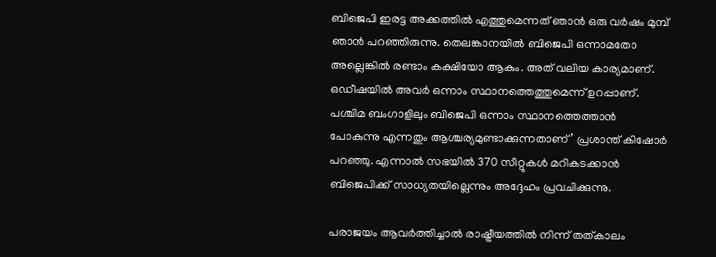ബിജെപി ഇരട്ട അക്കത്തില്‍ എത്തുമെന്നത് ഞാന്‍ ഒരു വര്‍ഷം മുമ്പ് ഞാന്‍ പറഞ്ഞിരുന്നു. തെലങ്കാനയില്‍ ബിജെപി ഒന്നാമതോ അല്ലെങ്കില്‍ രണ്ടാം കക്ഷിയോ ആകും. അത് വലിയ കാര്യമാണ്. ഒഡീഷയില്‍ അവര്‍ ഒന്നാം സ്ഥാനത്തെത്തുമെന്ന് ഉറപ്പാണ്. പശ്ചിമ ബംഗാളിലും ബിജെപി ഒന്നാം സ്ഥാനത്തെത്താന്‍ പോകുന്നു എന്നതും ആശ്ചര്യമുണ്ടാക്കുന്നതാണ്’ പ്രശാന്ത് കിഷോര്‍ പറഞ്ഞു. എന്നാല്‍ സഭയില്‍ 370 സീറ്റുകള്‍ മറികടക്കാന്‍ ബിജെപിക്ക് സാധ്യതയില്ലെന്നും അദ്ദേഹം പ്രവചിക്കുന്നു.

പരാജയം ആവര്‍ത്തിച്ചാല്‍ രാഷ്ട്രീയത്തില്‍ നിന്ന് തത്കാലം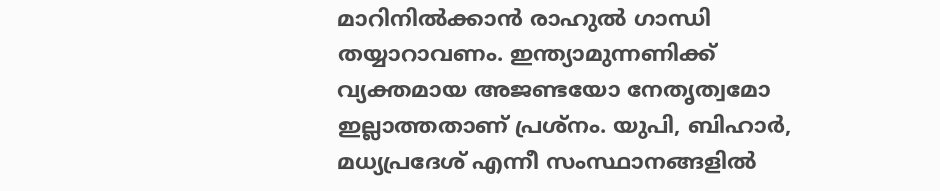മാറിനില്‍ക്കാന്‍ രാഹുല്‍ ഗാന്ധി തയ്യാറാവണം. ഇന്ത്യാമുന്നണിക്ക് വ്യക്തമായ അജണ്ടയോ നേതൃത്വമോ ഇല്ലാത്തതാണ് പ്രശ്‌നം. യുപി, ബിഹാര്‍, മധ്യപ്രദേശ് എന്നീ സംസ്ഥാനങ്ങളില്‍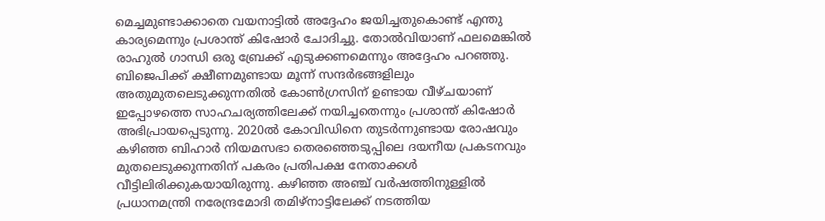മെച്ചമുണ്ടാക്കാതെ വയനാട്ടില്‍ അദ്ദേഹം ജയിച്ചതുകൊണ്ട് എന്തു കാര്യമെന്നും പ്രശാന്ത് കിഷോര്‍ ചോദിച്ചു. തോല്‍വിയാണ് ഫലമെങ്കില്‍ രാഹുല്‍ ഗാന്ധി ഒരു ബ്രേക്ക് എടുക്കണമെന്നും അദ്ദേഹം പറഞ്ഞു. ബിജെപിക്ക് ക്ഷീണമുണ്ടായ മൂന്ന് സന്ദര്‍ഭങ്ങളിലും അതുമുതലെടുക്കുന്നതില്‍ കോണ്‍ഗ്രസിന് ഉണ്ടായ വീഴ്ചയാണ് ഇപ്പോഴത്തെ സാഹചര്യത്തിലേക്ക് നയിച്ചതെന്നും പ്രശാന്ത് കിഷോര്‍ അഭിപ്രായപ്പെടുന്നു. 2020ല്‍ കോവിഡിനെ തുടര്‍ന്നുണ്ടായ രോഷവും കഴിഞ്ഞ ബിഹാര്‍ നിയമസഭാ തെരഞ്ഞെടുപ്പിലെ ദയനീയ പ്രകടനവും മുതലെടുക്കുന്നതിന് പകരം പ്രതിപക്ഷ നേതാക്കള്‍ വീട്ടിലിരിക്കുകയായിരുന്നു. കഴിഞ്ഞ അഞ്ച് വര്‍ഷത്തിനുള്ളില്‍ പ്രധാനമന്ത്രി നരേന്ദ്രമോദി തമിഴ്നാട്ടിലേക്ക് നടത്തിയ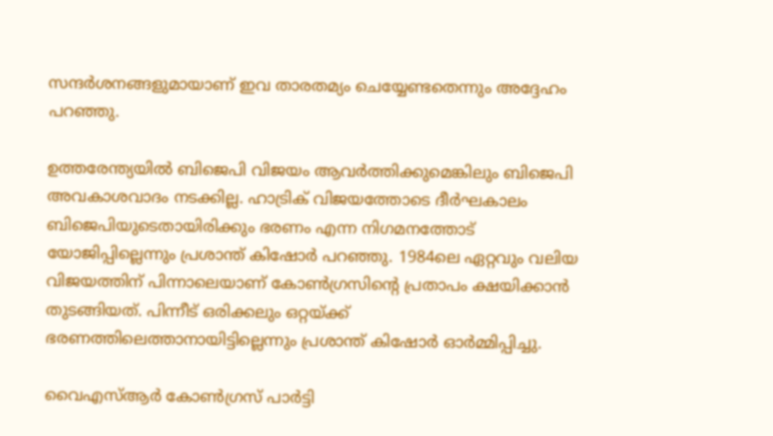സന്ദര്‍ശനങ്ങളുമായാണ് ഇവ താരതമ്യം ചെയ്യേണ്ടതെന്നും അദ്ദേഹം പറഞ്ഞു.

ഉത്തരേന്ത്യയില്‍ ബിജെപി വിജയം ആവര്‍ത്തിക്കുമെങ്കിലും ബിജെപി അവകാശവാദം നടക്കില്ല. ഹാട്രിക് വിജയത്തോടെ ദീര്‍ഘകാലം ബിജെപിയുടെതായിരിക്കും ഭരണം എന്ന നിഗമനത്തോട് യോജിപ്പില്ലെന്നും പ്രശാന്ത് കിഷോര്‍ പറഞ്ഞു. 1984ലെ ഏറ്റവും വലിയ വിജയത്തിന് പിന്നാലെയാണ് കോണ്‍ഗ്രസിന്റെ പ്രതാപം ക്ഷയിക്കാന്‍ തുടങ്ങിയത്. പിന്നീട് ഒരിക്കലും ഒറ്റയ്ക്ക് ഭരണത്തിലെത്താനായിട്ടില്ലെന്നും പ്രശാന്ത് കിഷോര്‍ ഓര്‍മ്മിപ്പിച്ചു.

വൈഎസ്ആര്‍ കോണ്‍ഗ്രസ് പാര്‍ട്ടി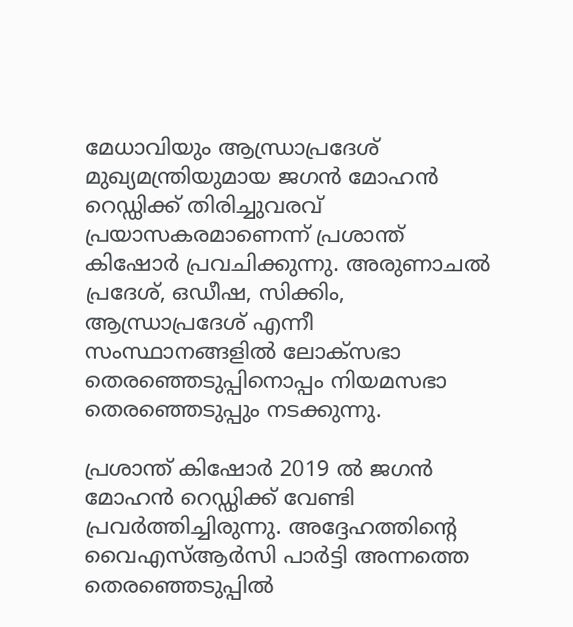മേധാവിയും ആന്ധ്രാപ്രദേശ് മുഖ്യമന്ത്രിയുമായ ജഗന്‍ മോഹന്‍ റെഡ്ഡിക്ക് തിരിച്ചുവരവ് പ്രയാസകരമാണെന്ന് പ്രശാന്ത് കിഷോര്‍ പ്രവചിക്കുന്നു. അരുണാചല്‍ പ്രദേശ്, ഒഡീഷ, സിക്കിം, ആന്ധ്രാപ്രദേശ് എന്നീ സംസ്ഥാനങ്ങളില്‍ ലോക്സഭാ തെരഞ്ഞെടുപ്പിനൊപ്പം നിയമസഭാ തെരഞ്ഞെടുപ്പും നടക്കുന്നു.

പ്രശാന്ത് കിഷോര്‍ 2019 ല്‍ ജഗന്‍ മോഹന്‍ റെഡ്ഡിക്ക് വേണ്ടി പ്രവര്‍ത്തിച്ചിരുന്നു. അദ്ദേഹത്തിന്റെ വൈഎസ്ആര്‍സി പാര്‍ട്ടി അന്നത്തെ തെരഞ്ഞെടുപ്പില്‍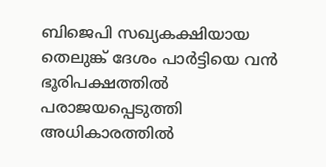ബിജെപി സഖ്യകക്ഷിയായ തെലുങ്ക് ദേശം പാര്‍ട്ടിയെ വന്‍ ഭൂരിപക്ഷത്തില്‍ പരാജയപ്പെടുത്തി അധികാരത്തില്‍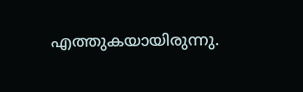എത്തുകയായിരുന്നു.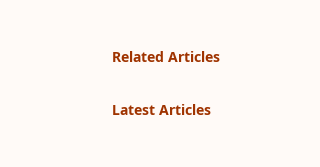Related Articles

Latest Articles